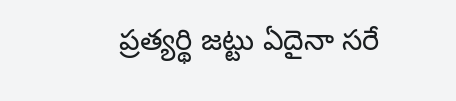ప్రత్యర్థి జట్టు ఏదైనా సరే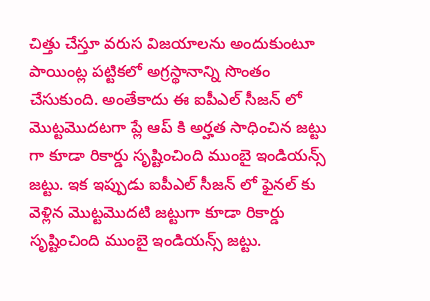చిత్తు చేస్తూ వరుస విజయాలను అందుకుంటూ పాయింట్ల పట్టికలో అగ్రస్థానాన్ని సొంతం చేసుకుంది. అంతేకాదు ఈ ఐపీఎల్ సీజన్ లో మొట్టమొదటగా ప్లే ఆప్ కి అర్హత సాధించిన జట్టు గా కూడా రికార్డు సృష్టించింది ముంబై ఇండియన్స్ జట్టు. ఇక ఇప్పుడు ఐపీఎల్ సీజన్ లో ఫైనల్ కు వెళ్లిన మొట్టమొదటి జట్టుగా కూడా రికార్డు సృష్టించింది ముంబై ఇండియన్స్ జట్టు.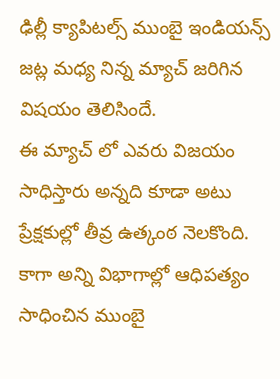ఢిల్లీ క్యాపిటల్స్ ముంబై ఇండియన్స్ జట్ల మధ్య నిన్న మ్యాచ్ జరిగిన విషయం తెలిసిందే.
ఈ మ్యాచ్ లో ఎవరు విజయం సాధిస్తారు అన్నది కూడా అటు ప్రేక్షకుల్లో తీవ్ర ఉత్కంఠ నెలకొంది. కాగా అన్ని విభాగాల్లో ఆధిపత్యం సాధించిన ముంబై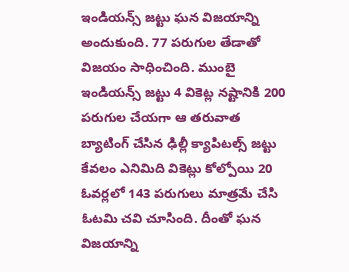ఇండియన్స్ జట్టు ఘన విజయాన్ని అందుకుంది. 77 పరుగుల తేడాతో విజయం సాధించింది. ముంబై ఇండియన్స్ జట్టు 4 వికెట్ల నష్టానికి 200 పరుగుల చేయగా ఆ తరువాత బ్యాటింగ్ చేసిన ఢిల్లీ క్యాపిటల్స్ జట్టు కేవలం ఎనిమిది వికెట్లు కోల్పోయి 20 ఓవర్లలో 143 పరుగులు మాత్రమే చేసి ఓటమి చవి చూసింది. దీంతో ఘన విజయాన్ని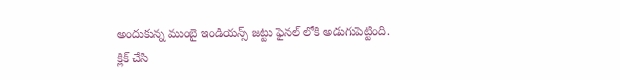అందుకున్న ముంబై ఇండియన్స్ జట్టు ఫైనల్ లోకి అడుగుపెట్టింది.
క్లిక్ చేసి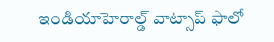ఇండియాహెరాల్డ్ వాట్సాప్ ఫాలో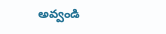అవ్వండి